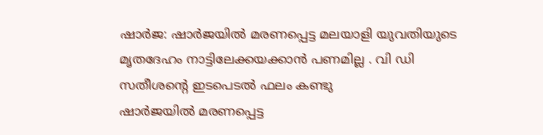ഷാർജ: ഷാർജയിൽ മരണപ്പെട്ട മലയാളി യുവതിയുടെ മൃതദേഹം നാട്ടിലേക്കയക്കാൻ പണമില്ല . വി ഡി സതീശന്റെ ഇടപെടൽ ഫലം കണ്ടു
ഷാർജയിൽ മരണപ്പെട്ട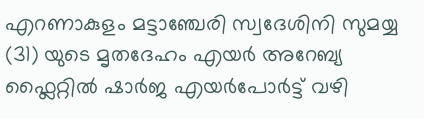എറണാകുളം മട്ടാഞ്ചേരി സ്വദേശിനി സുമയ്യ (31) യുടെ മൃതദേഹം എയർ അറേബ്യ ഫ്ലൈറ്റിൽ ഷാർജ എയർപോർട്ട് വഴി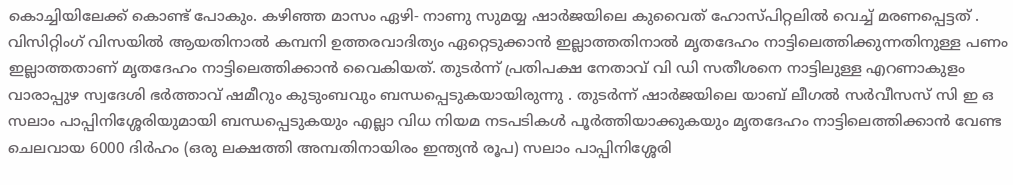കൊച്ചിയിലേക്ക് കൊണ്ട് പോകും. കഴിഞ്ഞ മാസം ഏഴി- നാണു സുമയ്യ ഷാർജയിലെ കുവൈത് ഹോസ്പിറ്റലിൽ വെച്ച് മരണപ്പെട്ടത് . വിസിറ്റിംഗ് വിസയിൽ ആയതിനാൽ കമ്പനി ഉത്തരവാദിത്യം ഏറ്റെടുക്കാൻ ഇല്ലാത്തതിനാൽ മൃതദേഹം നാട്ടിലെത്തിക്കുന്നതിനുള്ള പണം ഇല്ലാത്തതാണ് മൃതദേഹം നാട്ടിലെത്തിക്കാൻ വൈകിയത്. തുടർന്ന് പ്രതിപക്ഷ നേതാവ് വി ഡി സതീശനെ നാട്ടിലുള്ള എറണാകുളം വാരാപ്പുഴ സ്വദേശി ഭർത്താവ് ഷമീറും കുടുംബവും ബന്ധപ്പെടുകയായിരുന്നു . തുടർന്ന് ഷാർജയിലെ യാബ് ലീഗൽ സർവീസസ് സി ഇ ഒ സലാം പാപ്പിനിശ്ശേരിയുമായി ബന്ധപ്പെടുകയും എല്ലാ വിധ നിയമ നടപടികൾ പൂർത്തിയാക്കുകയും മൃതദേഹം നാട്ടിലെത്തിക്കാൻ വേണ്ട ചെലവായ 6000 ദിർഹം (ഒരു ലക്ഷത്തി അമ്പതിനായിരം ഇന്ത്യൻ രൂപ) സലാം പാപ്പിനിശ്ശേരി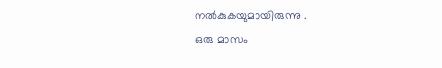നൽകുകയുമായിരുന്നു .
ഒരു മാസം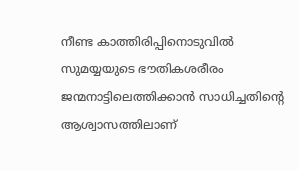നീണ്ട കാത്തിരിപ്പിനൊടുവിൽ സുമയ്യയുടെ ഭൗതികശരീരം ജന്മനാട്ടിലെത്തിക്കാൻ സാധിച്ചതിന്റെ ആശ്വാസത്തിലാണ്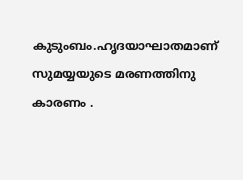കുടുംബം.ഹൃദയാഘാതമാണ് സുമയ്യയുടെ മരണത്തിനു കാരണം .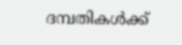ദമ്പതികൾക്ക്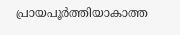പ്രായപൂർത്തിയാകാത്ത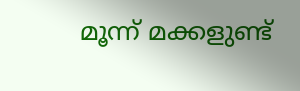മൂന്ന് മക്കളുണ്ട്